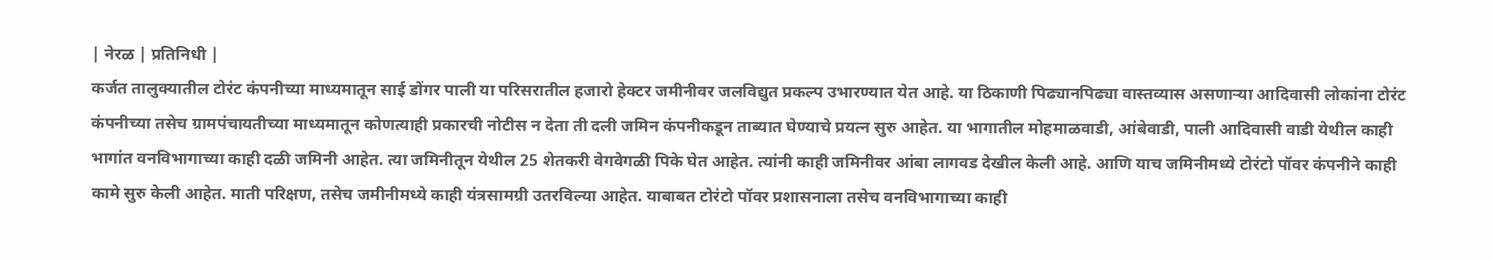| नेरळ | प्रतिनिधी |
कर्जत तालुक्यातील टोरंट कंपनीच्या माध्यमातून साई डोंगर पाली या परिसरातील हजारो हेक्टर जमीनीवर जलविद्युत प्रकल्प उभारण्यात येत आहे. या ठिकाणी पिढ्यानपिढ्या वास्तव्यास असणाऱ्या आदिवासी लोकांना टोरंट कंपनीच्या तसेच ग्रामपंचायतीच्या माध्यमातून कोणत्याही प्रकारची नोटीस न देता ती दली जमिन कंपनीकडून ताब्यात घेण्याचे प्रयत्न सुरु आहेत. या भागातील मोहमाळवाडी, आंबेवाडी, पाली आदिवासी वाडी येथील काही भागांत वनविभागाच्या काही दळी जमिनी आहेत. त्या जमिनीतून येथील 25 शेतकरी वेगवेगळी पिके घेत आहेत. त्यांनी काही जमिनीवर आंबा लागवड देखील केली आहे. आणि याच जमिनीमध्ये टोरंटो पॉवर कंपनीने काही कामे सुरु केली आहेत. माती परिक्षण, तसेच जमीनीमध्ये काही यंत्रसामग्री उतरविल्या आहेत. याबाबत टोरंटो पॉवर प्रशासनाला तसेच वनविभागाच्या काही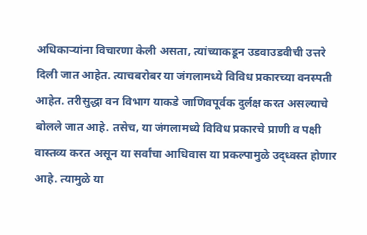अधिकाऱ्यांना विचारणा केली असता, त्यांच्याकडून उडवाउडवीची उत्तरे दिली जात आहेत. त्याचबरोबर या जंगलामध्ये विविध प्रकारच्या वनस्पती आहेत. तरीसुद्धा वन विभाग याकडे जाणिवपूर्वक दुर्लक्ष करत असल्याचे बोलले जात आहे. तसेच, या जंगलामध्ये विविध प्रकारचे प्राणी व पक्षी वास्तव्य करत असून या सर्वांचा आधिवास या प्रकल्पामुळे उद्ध्वस्त होणार आहे. त्यामुळे या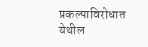प्रकल्पाविरोधात येथील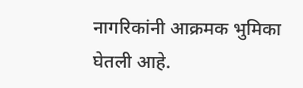नागरिकांनी आक्रमक भुमिका घेतली आहे.